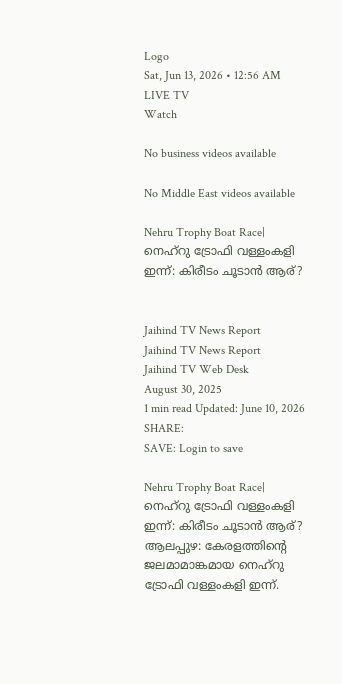Logo
Sat, Jun 13, 2026 • 12:56 AM
LIVE TV
Watch

No business videos available

No Middle East videos available

Nehru Trophy Boat Race| നെഹ്റു ട്രോഫി വള്ളംകളി ഇന്ന്: കിരീടം ചൂടാന്‍ ആര്?


Jaihind TV News Report
Jaihind TV News Report
Jaihind TV Web Desk
August 30, 2025
1 min read Updated: June 10, 2026
SHARE:
SAVE: Login to save

Nehru Trophy Boat Race|  നെഹ്റു ട്രോഫി വള്ളംകളി ഇന്ന്: കിരീടം ചൂടാന്‍ ആര്?
ആലപ്പുഴ: കേരളത്തിന്റെ ജലമാമാങ്കമായ നെഹ്റു ട്രോഫി വള്ളംകളി ഇന്ന്.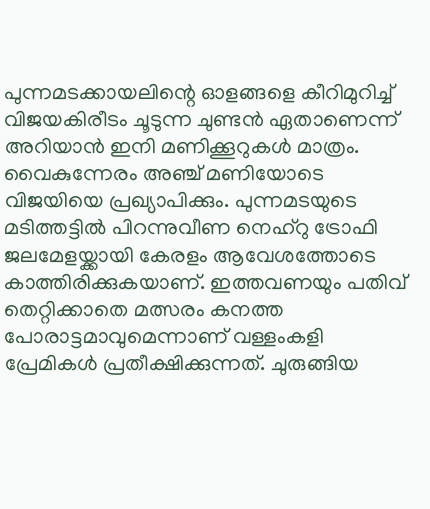പുന്നമടക്കായലിന്റെ ഓളങ്ങളെ കീറിമുറിച്ച് വിജയകിരീടം ചൂടുന്ന ചുണ്ടന്‍ ഏതാണെന്ന് അറിയാന്‍ ഇനി മണിക്കൂറുകള്‍ മാത്രം. വൈകുന്നേരം അഞ്ച് മണിയോടെ വിജയിയെ പ്രഖ്യാപിക്കും. പുന്നമടയുടെ മടിത്തട്ടില്‍ പിറന്നുവീണ നെഹ്റു ട്രോഫി ജലമേളയ്ക്കായി കേരളം ആവേശത്തോടെ കാത്തിരിക്കുകയാണ്. ഇത്തവണയും പതിവ് തെറ്റിക്കാതെ മത്സരം കനത്ത പോരാട്ടമാവുമെന്നാണ് വള്ളംകളി പ്രേമികള്‍ പ്രതീക്ഷിക്കുന്നത്. ചുരുങ്ങിയ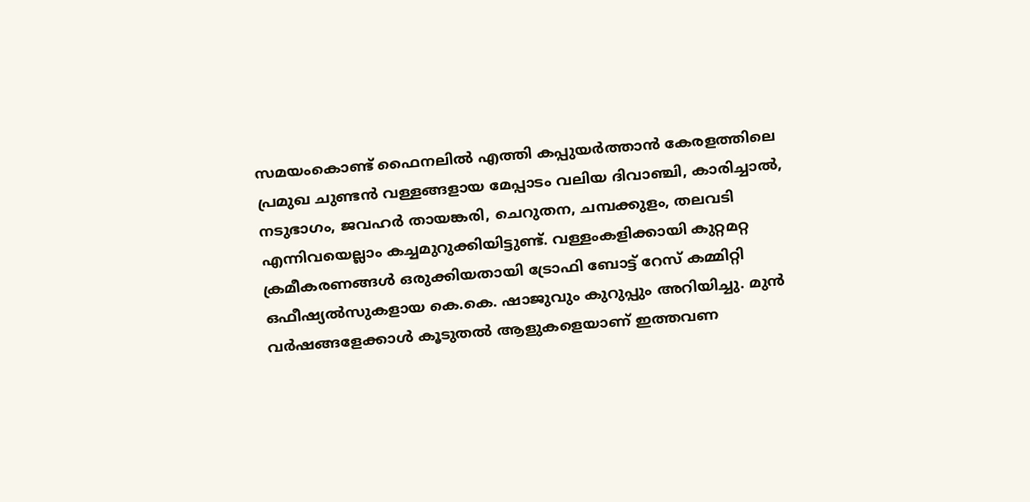സമയംകൊണ്ട് ഫൈനലില്‍ എത്തി കപ്പുയര്‍ത്താന്‍ കേരളത്തിലെ പ്രമുഖ ചുണ്ടന്‍ വള്ളങ്ങളായ മേപ്പാടം വലിയ ദിവാഞ്ചി, കാരിച്ചാല്‍, നടുഭാഗം, ജവഹര്‍ തായങ്കരി, ചെറുതന, ചമ്പക്കുളം, തലവടി എന്നിവയെല്ലാം കച്ചമുറുക്കിയിട്ടുണ്ട്. വള്ളംകളിക്കായി കുറ്റമറ്റ ക്രമീകരണങ്ങള്‍ ഒരുക്കിയതായി ട്രോഫി ബോട്ട് റേസ് കമ്മിറ്റി ഒഫീഷ്യല്‍സുകളായ കെ.കെ. ഷാജുവും കുറുപ്പും അറിയിച്ചു. മുന്‍ വര്‍ഷങ്ങളേക്കാള്‍ കൂടുതല്‍ ആളുകളെയാണ് ഇത്തവണ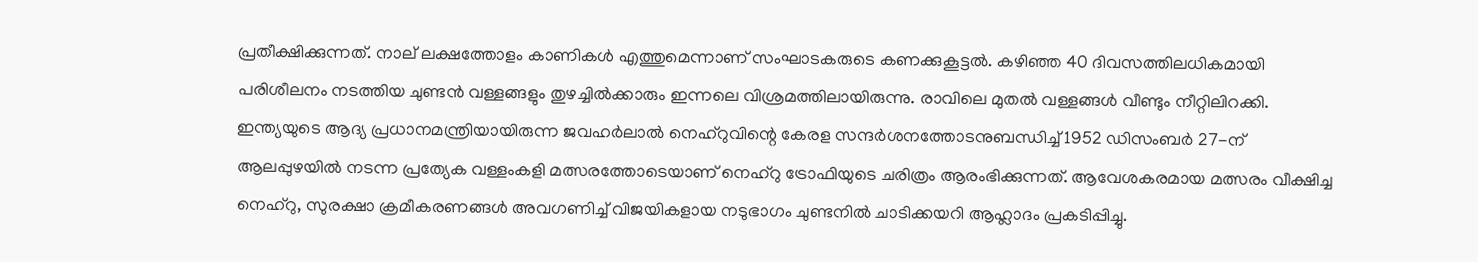പ്രതീക്ഷിക്കുന്നത്. നാല് ലക്ഷത്തോളം കാണികള്‍ എത്തുമെന്നാണ് സംഘാടകരുടെ കണക്കുകൂട്ടല്‍. കഴിഞ്ഞ 40 ദിവസത്തിലധികമായി പരിശീലനം നടത്തിയ ചുണ്ടന്‍ വള്ളങ്ങളും തുഴച്ചില്‍ക്കാരും ഇന്നലെ വിശ്രമത്തിലായിരുന്നു. രാവിലെ മുതല്‍ വള്ളങ്ങള്‍ വീണ്ടും നീറ്റിലിറക്കി. ഇന്ത്യയുടെ ആദ്യ പ്രധാനമന്ത്രിയായിരുന്ന ജവഹര്‍ലാല്‍ നെഹ്‌റുവിന്റെ കേരള സന്ദര്‍ശനത്തോടനുബന്ധിച്ച് 1952 ഡിസംബര്‍ 27-ന് ആലപ്പുഴയില്‍ നടന്ന പ്രത്യേക വള്ളംകളി മത്സരത്തോടെയാണ് നെഹ്റു ട്രോഫിയുടെ ചരിത്രം ആരംഭിക്കുന്നത്. ആവേശകരമായ മത്സരം വീക്ഷിച്ച നെഹ്റു, സുരക്ഷാ ക്രമീകരണങ്ങള്‍ അവഗണിച്ച് വിജയികളായ നടുഭാഗം ചുണ്ടനില്‍ ചാടിക്കയറി ആഹ്ലാദം പ്രകടിപ്പിച്ചു.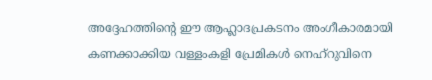അദ്ദേഹത്തിന്റെ ഈ ആഹ്ലാദപ്രകടനം അംഗീകാരമായി കണക്കാക്കിയ വള്ളംകളി പ്രേമികള്‍ നെഹ്‌റുവിനെ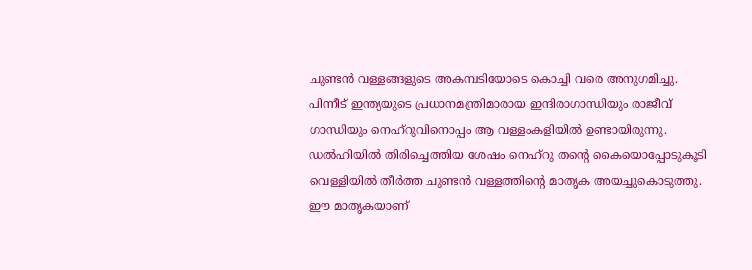ചുണ്ടന്‍ വള്ളങ്ങളുടെ അകമ്പടിയോടെ കൊച്ചി വരെ അനുഗമിച്ചു. പിന്നീട് ഇന്ത്യയുടെ പ്രധാനമന്ത്രിമാരായ ഇന്ദിരാഗാന്ധിയും രാജീവ് ഗാന്ധിയും നെഹ്‌റുവിനൊപ്പം ആ വള്ളംകളിയില്‍ ഉണ്ടായിരുന്നു. ഡല്‍ഹിയില്‍ തിരിച്ചെത്തിയ ശേഷം നെഹ്റു തന്റെ കൈയൊപ്പോടുകൂടി വെള്ളിയില്‍ തീര്‍ത്ത ചുണ്ടന്‍ വള്ളത്തിന്റെ മാതൃക അയച്ചുകൊടുത്തു. ഈ മാതൃകയാണ്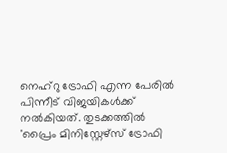നെഹ്റു ട്രോഫി എന്ന പേരില്‍ പിന്നീട് വിജയികള്‍ക്ക് നല്‍കിയത്. തുടക്കത്തില്‍ 'പ്രൈം മിനിസ്റ്റേഴ്സ് ട്രോഫി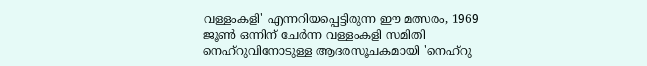വള്ളംകളി' എന്നറിയപ്പെട്ടിരുന്ന ഈ മത്സരം, 1969 ജൂണ്‍ ഒന്നിന് ചേര്‍ന്ന വള്ളംകളി സമിതി നെഹ്‌റുവിനോടുള്ള ആദരസൂചകമായി 'നെഹ്റു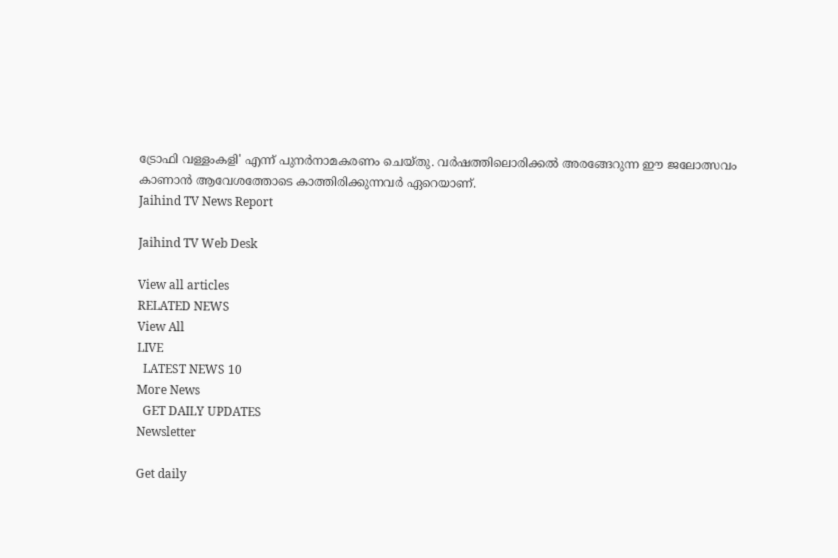ട്രോഫി വള്ളംകളി' എന്ന് പുനര്‍നാമകരണം ചെയ്തു. വര്‍ഷത്തിലൊരിക്കല്‍ അരങ്ങേറുന്ന ഈ ജലോത്സവം കാണാന്‍ ആവേശത്തോടെ കാത്തിരിക്കുന്നവര്‍ ഏറെയാണ്.
Jaihind TV News Report

Jaihind TV Web Desk

View all articles
RELATED NEWS
View All
LIVE
  LATEST NEWS 10
More News
  GET DAILY UPDATES
Newsletter

Get daily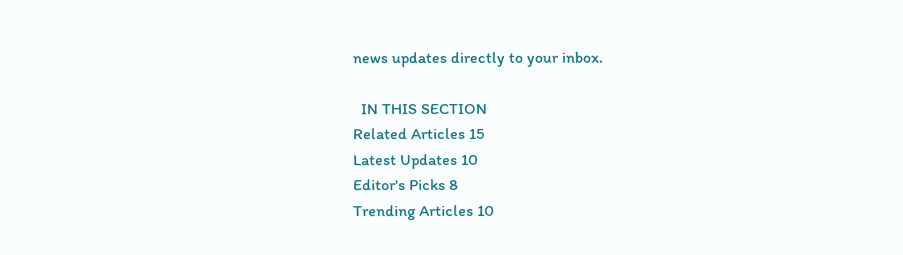news updates directly to your inbox.

  IN THIS SECTION
Related Articles 15
Latest Updates 10
Editor's Picks 8
Trending Articles 10